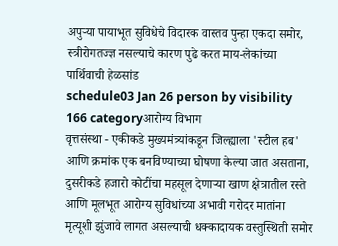अपुऱ्या पायाभूत सुविधेचे विदारक वास्तव पुन्हा एकदा समोर, स्त्रीरोगतज्ज्ञ नसल्याचे कारण पुढे करत माय-लेकांच्या पार्थिवाची हेळसांड
schedule03 Jan 26 person by visibility 166 categoryआरोग्य विभाग
वृत्तसंस्था - एकीकडे मुख्यमंत्र्यांकडून जिल्ह्याला 'स्टील हब' आणि क्रमांक एक बनविण्याच्या घोषणा केल्या जात असताना, दुसरीकडे हजारो कोटींचा महसूल देणाऱ्या खाण क्षेत्रातील रस्ते आणि मूलभूत आरोग्य सुविधांच्या अभावी गरोदर मातांना मृत्यूशी झुंजावे लागत असल्याची धक्कादायक वस्तुस्थिती समोर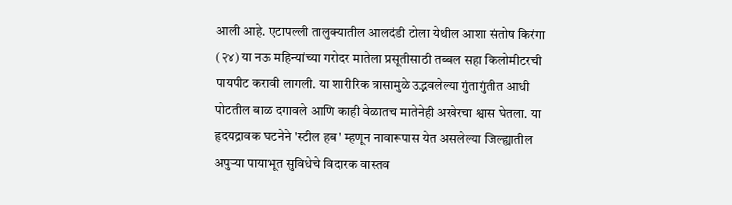आली आहे. एटापल्ली तालुक्यातील आलदंडी टोला येथील आशा संतोष किरंगा (२४) या नऊ महिन्यांच्या गरोदर मातेला प्रसूतीसाठी तब्बल सहा किलोमीटरची पायपीट करावी लागली. या शारीरिक त्रासामुळे उद्भवलेल्या गुंतागुंतीत आधी पोटतील बाळ दगावले आणि काही वेळातच मातेनेही अखेरचा श्वास घेतला. या हृदयद्रावक घटनेने 'स्टील हब' म्हणून नावारूपास येत असलेल्या जिल्ह्यातील अपुऱ्या पायाभूत सुविधेचे विदारक वास्तव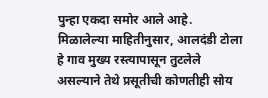पुन्हा एकदा समोर आले आहे.
मिळालेल्या माहितीनुसार, आलदंडी टोला हे गाव मुख्य रस्त्यापासून तुटलेले असल्याने तेथे प्रसूतीची कोणतीही सोय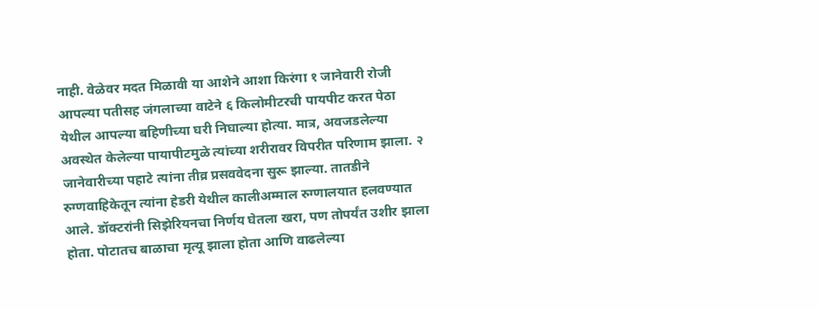नाही. वेळेवर मदत मिळावी या आशेने आशा किरंगा १ जानेवारी रोजी आपल्या पतीसह जंगलाच्या वाटेने ६ किलोमीटरची पायपीट करत पेठा येथील आपल्या बहिणीच्या घरी निघाल्या होत्या. मात्र, अवजडलेल्या अवस्थेत केलेल्या पायापीटमुळे त्यांच्या शरीरावर विपरीत परिणाम झाला. २ जानेवारीच्या पहाटे त्यांना तीव्र प्रसववेदना सुरू झाल्या. तातडीने रुग्णवाहिकेतून त्यांना हेडरी येथील कालीअम्माल रुग्णालयात हलवण्यात आले. डॉक्टरांनी सिझेरियनचा निर्णय घेतला खरा, पण तोपर्यंत उशीर झाला होता. पोटातच बाळाचा मृत्यू झाला होता आणि वाढलेल्या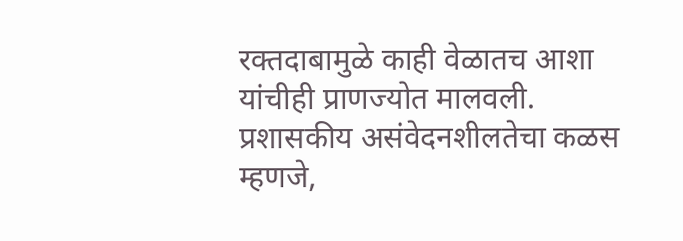रक्तदाबामुळे काही वेळातच आशा यांचीही प्राणज्योत मालवली. प्रशासकीय असंवेदनशीलतेचा कळस म्हणजे,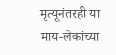मृत्यूनंतरही या माय-लेकांच्या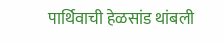पार्थिवाची हेळसांड थांबली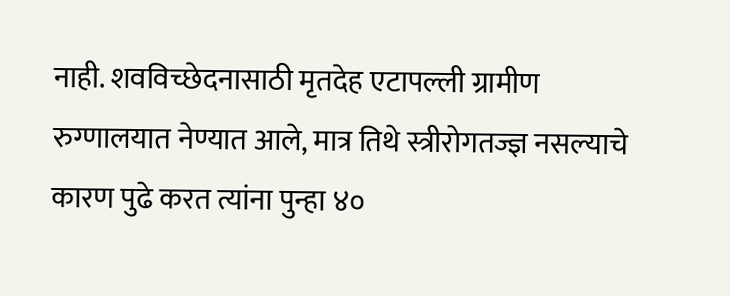नाही. शवविच्छेदनासाठी मृतदेह एटापल्ली ग्रामीण रुग्णालयात नेण्यात आले, मात्र तिथे स्त्रीरोगतज्ज्ञ नसल्याचे कारण पुढे करत त्यांना पुन्हा ४०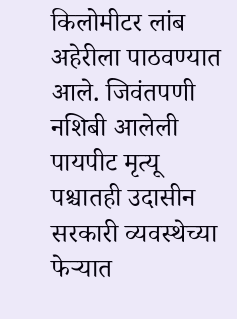किलोमीटर लांब अहेरीला पाठवण्यात आले. जिवंतपणी नशिबी आलेली पायपीट मृत्यू पश्चातही उदासीन सरकारी व्यवस्थेच्या फेऱ्यात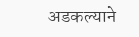अडकल्याने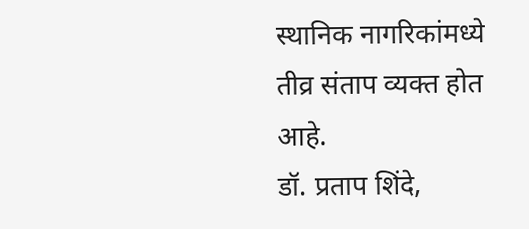स्थानिक नागरिकांमध्ये तीव्र संताप व्यक्त होत आहे.
डॉ. प्रताप शिंदे,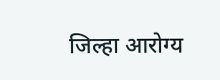जिल्हा आरोग्य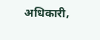अधिकारी,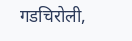गडचिरोली,